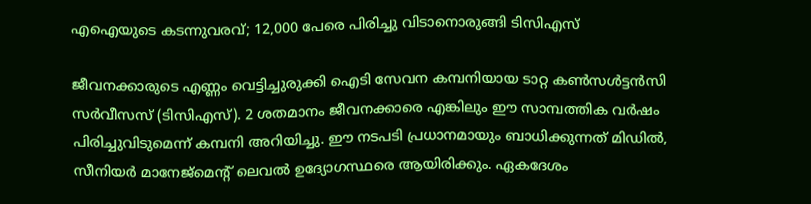എഐയുടെ കടന്നുവരവ്; 12,000 പേരെ പിരിച്ചു വിടാനൊരുങ്ങി ടിസിഎസ്

ജീവനക്കാരുടെ എണ്ണം വെട്ടിച്ചുരുക്കി ഐടി സേവന കമ്പനിയായ ടാറ്റ കണ്‍സള്‍ട്ടന്‍സി സര്‍വീസസ് (ടിസിഎസ്). 2 ശതമാനം ജീവനക്കാരെ എങ്കിലും ഈ സാമ്പത്തിക വര്‍ഷം പിരിച്ചുവിടുമെന്ന് കമ്പനി അറിയിച്ചു. ഈ നടപടി പ്രധാനമായും ബാധിക്കുന്നത് മിഡില്‍, സീനിയര്‍ മാനേജ്‌മെന്റ് ലെവല്‍ ഉദ്യോഗസ്ഥരെ ആയിരിക്കും. ഏകദേശം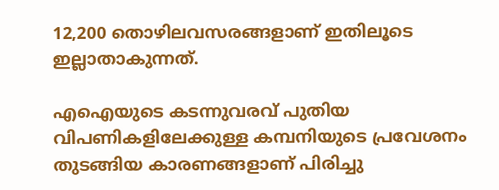12,200 തൊഴിലവസരങ്ങളാണ് ഇതിലൂടെ ഇല്ലാതാകുന്നത്.

എഐയുടെ കടന്നുവരവ് പുതിയ വിപണികളിലേക്കുള്ള കമ്പനിയുടെ പ്രവേശനം തുടങ്ങിയ കാരണങ്ങളാണ് പിരിച്ചു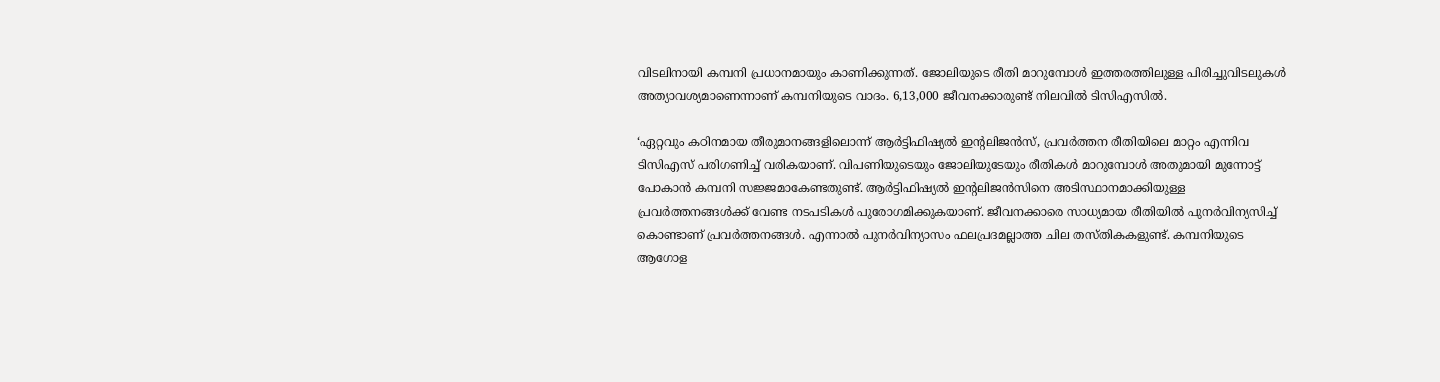വിടലിനായി കമ്പനി പ്രധാനമായും കാണിക്കുന്നത്. ജോലിയുടെ രീതി മാറുമ്പോള്‍ ഇത്തരത്തിലുള്ള പിരിച്ചുവിടലുകള്‍ അത്യാവശ്യമാണെന്നാണ് കമ്പനിയുടെ വാദം. 6,13,000 ജീവനക്കാരുണ്ട് നിലവില്‍ ടിസിഎസില്‍.

‘ഏറ്റവും കഠിനമായ തീരുമാനങ്ങളിലൊന്ന് ആര്‍ട്ടിഫിഷ്യല്‍ ഇന്റലിജന്‍സ്, പ്രവര്‍ത്തന രീതിയിലെ മാറ്റം എന്നിവ ടിസിഎസ് പരിഗണിച്ച് വരികയാണ്. വിപണിയുടെയും ജോലിയുടേയും രീതികള്‍ മാറുമ്പോള്‍ അതുമായി മുന്നോട്ട് പോകാന്‍ കമ്പനി സജ്ജമാകേണ്ടതുണ്ട്. ആര്‍ട്ടിഫിഷ്യല്‍ ഇന്റലിജന്‍സിനെ അടിസ്ഥാനമാക്കിയുള്ള പ്രവര്‍ത്തനങ്ങള്‍ക്ക് വേണ്ട നടപടികള്‍ പുരോഗമിക്കുകയാണ്. ജീവനക്കാരെ സാധ്യമായ രീതിയില്‍ പുനര്‍വിന്യസിച്ച് കൊണ്ടാണ് പ്രവര്‍ത്തനങ്ങള്‍. എന്നാല്‍ പുനര്‍വിന്യാസം ഫലപ്രദമല്ലാത്ത ചില തസ്തികകളുണ്ട്. കമ്പനിയുടെ ആഗോള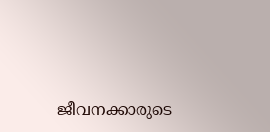ജീവനക്കാരുടെ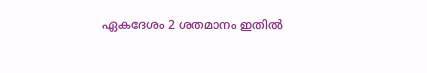ഏകദേശം 2 ശതമാനം ഇതില്‍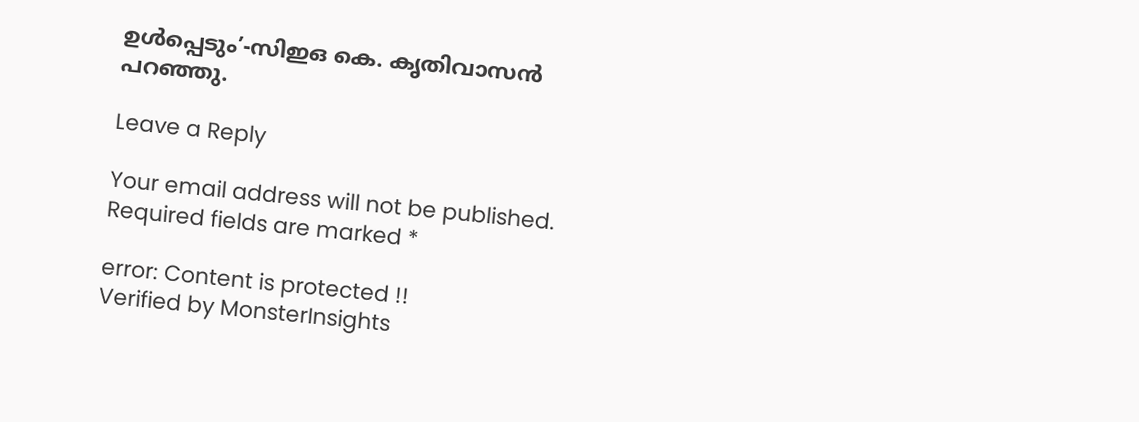ഉള്‍പ്പെടും’-സിഇഒ കെ. കൃതിവാസന്‍ പറഞ്ഞു.

Leave a Reply

Your email address will not be published. Required fields are marked *

error: Content is protected !!
Verified by MonsterInsights